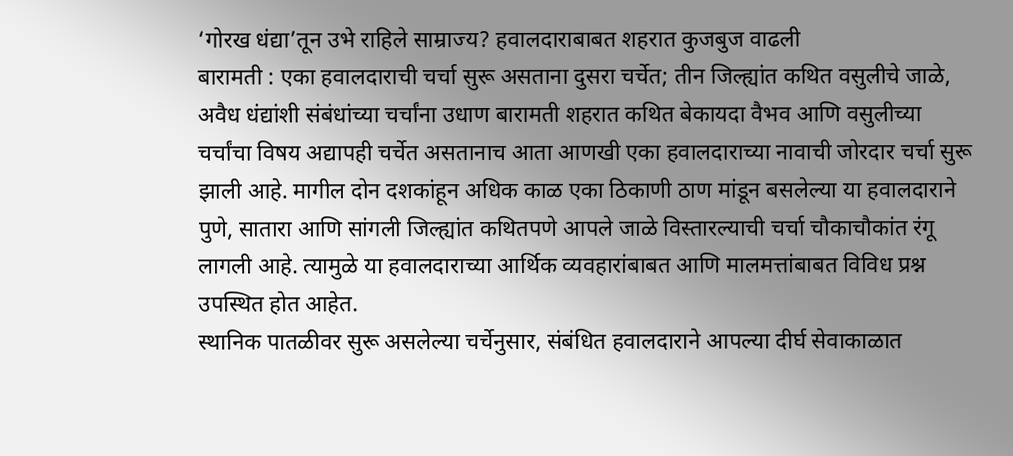‘गोरख धंद्या’तून उभे राहिले साम्राज्य? हवालदाराबाबत शहरात कुजबुज वाढली
बारामती : एका हवालदाराची चर्चा सुरू असताना दुसरा चर्चेत; तीन जिल्ह्यांत कथित वसुलीचे जाळे, अवैध धंद्यांशी संबंधांच्या चर्चांना उधाण बारामती शहरात कथित बेकायदा वैभव आणि वसुलीच्या चर्चांचा विषय अद्यापही चर्चेत असतानाच आता आणखी एका हवालदाराच्या नावाची जोरदार चर्चा सुरू झाली आहे. मागील दोन दशकांहून अधिक काळ एका ठिकाणी ठाण मांडून बसलेल्या या हवालदाराने पुणे, सातारा आणि सांगली जिल्ह्यांत कथितपणे आपले जाळे विस्तारल्याची चर्चा चौकाचौकांत रंगू लागली आहे. त्यामुळे या हवालदाराच्या आर्थिक व्यवहारांबाबत आणि मालमत्तांबाबत विविध प्रश्न उपस्थित होत आहेत.
स्थानिक पातळीवर सुरू असलेल्या चर्चेनुसार, संबंधित हवालदाराने आपल्या दीर्घ सेवाकाळात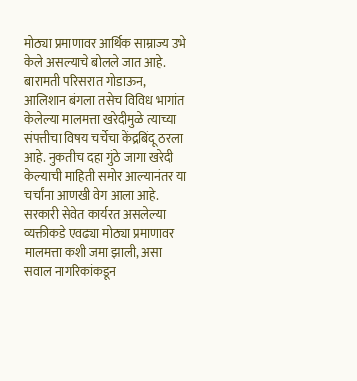मोठ्या प्रमाणावर आर्थिक साम्राज्य उभे केले असल्याचे बोलले जात आहे. बारामती परिसरात गोडाऊन, आलिशान बंगला तसेच विविध भागांत केलेल्या मालमत्ता खरेदीमुळे त्याच्या संपत्तीचा विषय चर्चेचा केंद्रबिंदू ठरला आहे. नुकतीच दहा गुंठे जागा खरेदी केल्याची माहिती समोर आल्यानंतर या चर्चांना आणखी वेग आला आहे. सरकारी सेवेत कार्यरत असलेल्या व्यक्तीकडे एवढ्या मोठ्या प्रमाणावर मालमत्ता कशी जमा झाली, असा सवाल नागरिकांकडून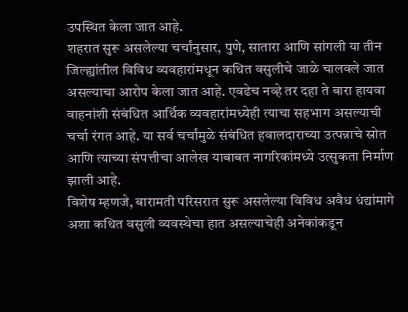उपस्थित केला जात आहे.
शहरात सुरू असलेल्या चर्चांनुसार, पुणे, सातारा आणि सांगली या तीन जिल्ह्यांतील विविध व्यवहारांमधून कथित वसुलीचे जाळे चालवले जात असल्याचा आरोप केला जात आहे. एवढेच नव्हे तर दहा ते बारा हायवा वाहनांशी संबंधित आर्थिक व्यवहारांमध्येही त्याचा सहभाग असल्याची चर्चा रंगत आहे. या सर्व चर्चांमुळे संबंधित हवालदाराच्या उत्पन्नाचे स्रोत आणि त्याच्या संपत्तीचा आलेख याबाबत नागरिकांमध्ये उत्सुकता निर्माण झाली आहे.
विशेष म्हणजे, बारामती परिसरात सुरू असलेल्या विविध अवैध धंद्यांमागे अशा कथित वसुली व्यवस्थेचा हात असल्याचेही अनेकांकडून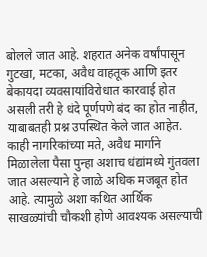बोलले जात आहे. शहरात अनेक वर्षांपासून गुटखा, मटका, अवैध वाहतूक आणि इतर बेकायदा व्यवसायांविरोधात कारवाई होत असली तरी हे धंदे पूर्णपणे बंद का होत नाहीत, याबाबतही प्रश्न उपस्थित केले जात आहेत. काही नागरिकांच्या मते, अवैध मार्गाने मिळालेला पैसा पुन्हा अशाच धंद्यांमध्ये गुंतवला जात असल्याने हे जाळे अधिक मजबूत होत आहे. त्यामुळे अशा कथित आर्थिक साखळ्यांची चौकशी होणे आवश्यक असल्याची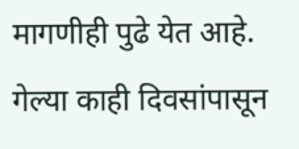मागणीही पुढे येत आहे.
गेल्या काही दिवसांपासून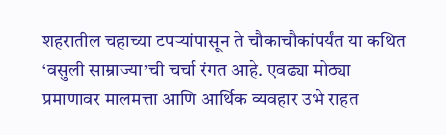शहरातील चहाच्या टपऱ्यांपासून ते चौकाचौकांपर्यंत या कथित ‘वसुली साम्राज्या’ची चर्चा रंगत आहे. एवढ्या मोठ्या प्रमाणावर मालमत्ता आणि आर्थिक व्यवहार उभे राहत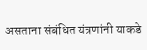असताना संबंधित यंत्रणांनी याकडे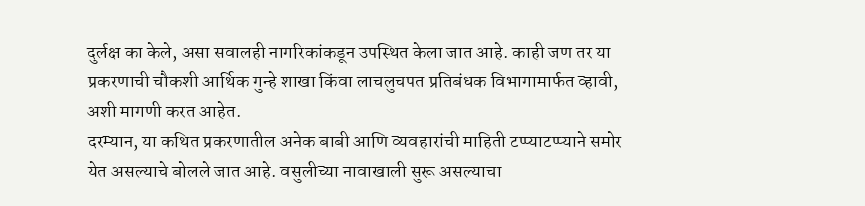दुर्लक्ष का केले, असा सवालही नागरिकांकडून उपस्थित केला जात आहे. काही जण तर या प्रकरणाची चौकशी आर्थिक गुन्हे शाखा किंवा लाचलुचपत प्रतिबंधक विभागामार्फत व्हावी, अशी मागणी करत आहेत.
दरम्यान, या कथित प्रकरणातील अनेक बाबी आणि व्यवहारांची माहिती टप्प्याटप्प्याने समोर येत असल्याचे बोलले जात आहे. वसुलीच्या नावाखाली सुरू असल्याचा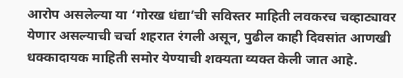आरोप असलेल्या या ‘गोरख धंद्या’ची सविस्तर माहिती लवकरच चव्हाट्यावर येणार असल्याची चर्चा शहरात रंगली असून, पुढील काही दिवसांत आणखी धक्कादायक माहिती समोर येण्याची शक्यता व्यक्त केली जात आहे.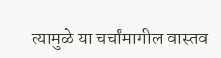त्यामुळे या चर्चांमागील वास्तव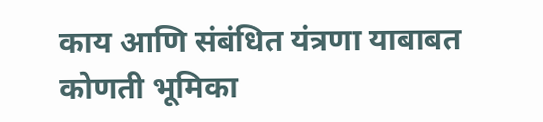काय आणि संबंधित यंत्रणा याबाबत कोणती भूमिका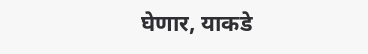घेणार, याकडे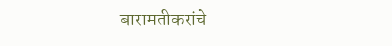बारामतीकरांचे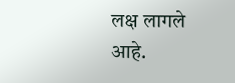लक्ष लागले आहे.